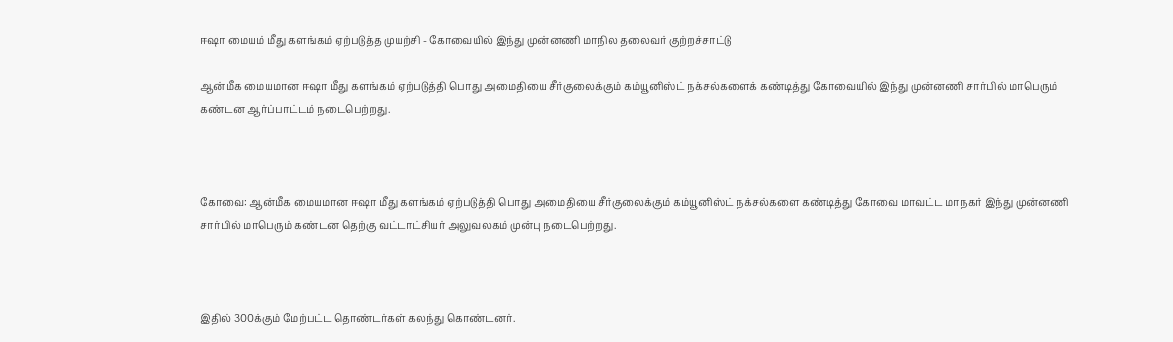ஈஷா மையம் மீது களங்கம் ஏற்படுத்த முயற்சி - கோவையில் இந்து முன்னணி மாநில தலைவர் குற்றச்சாட்டு

ஆன்மீக மையமான ஈஷா மீது களங்கம் ஏற்படுத்தி பொது அமைதியை சீர்குலைக்கும் கம்யூனிஸ்ட் நக்சல்களைக் கண்டித்து கோவையில் இந்து முன்னணி சார்பில் மாபெரும் கண்டன ஆர்ப்பாட்டம் நடைபெற்றது.



கோவை: ஆன்மீக மையமான ஈஷா மீது களங்கம் ஏற்படுத்தி பொது அமைதியை சீர்குலைக்கும் கம்யூனிஸ்ட் நக்சல்களை கண்டித்து கோவை மாவட்ட மாநகர் இந்து முன்னணி சார்பில் மாபெரும் கண்டன தெற்கு வட்டாட்சியர் அலுவலகம் முன்பு நடைபெற்றது.



இதில் 300க்கும் மேற்பட்ட தொண்டர்கள் கலந்து கொண்டனர்.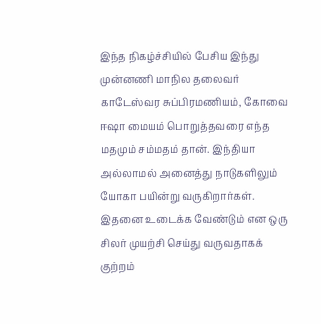இந்த நிகழ்ச்சியில் பேசிய இந்து முன்னணி மாநில தலைவர் காடேஸ்வர சுப்பிரமணியம், கோவை ஈஷா மையம் பொறுத்தவரை எந்த மதமும் சம்மதம் தான். இந்தியா அல்லாமல் அனைத்து நாடுகளிலும் யோகா பயின்று வருகிறார்கள். இதனை உடைக்க வேண்டும் என ஒரு சிலர் முயற்சி செய்து வருவதாகக் குற்றம்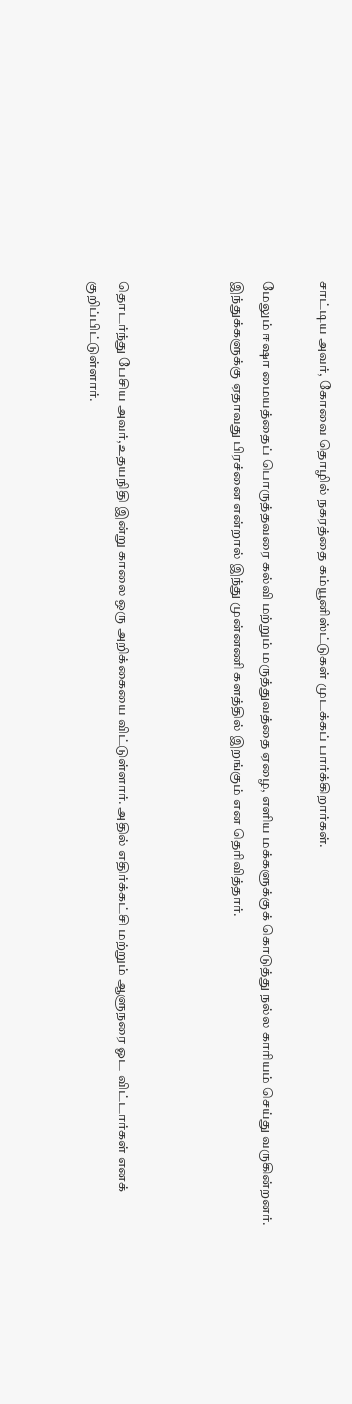சாட்டிய அவர், கோவை தொழில் நகரத்தை கம்யூனிஸ்ட்டுகள் முடக்கப் பார்க்கிறார்கள்.

மேலும் ஈஷா மையத்தைப் பொருத்தவரை கல்வி மற்றும் மருத்துவத்தை ஏழை, எளிய மக்களுக்குக் கொடுத்து நல்ல காரியம் செய்து வருகின்றனர். இந்துக்களுக்கு ஏதாவது பிரச்னை என்றால் இந்து முன்னணி களத்தில் இறங்கும் என தெரிவித்தார்.



தொடர்ந்து பேசிய அவர்,உதயநிதி இன்று காலை ஒரு அறிக்கையை விட்டுள்ளார். அதில் எதிர்க்கட்சி மற்றும் ஆளுநரை ஓட விட்டார்கள் எனக் குறிப்பிட்டுள்ளார்.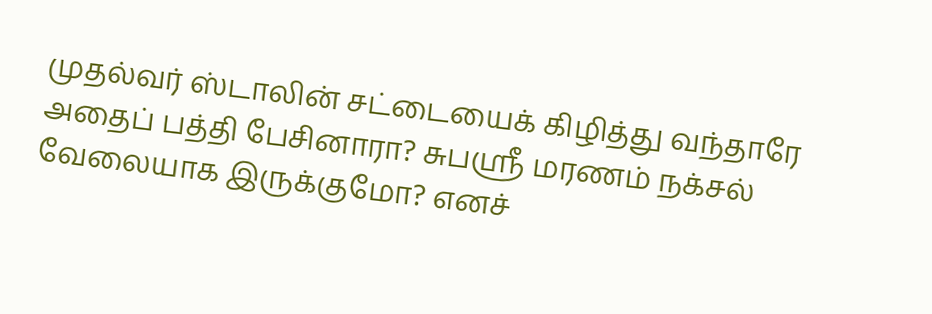முதல்வர் ஸ்டாலின் சட்டையைக் கிழித்து வந்தாரே அதைப் பத்தி பேசினாரா? சுபஸ்ரீ மரணம் நக்சல் வேலையாக இருக்குமோ? எனச்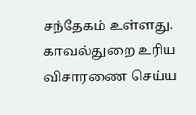சந்தேகம் உள்ளது. காவல்துறை உரிய விசாரணை செய்ய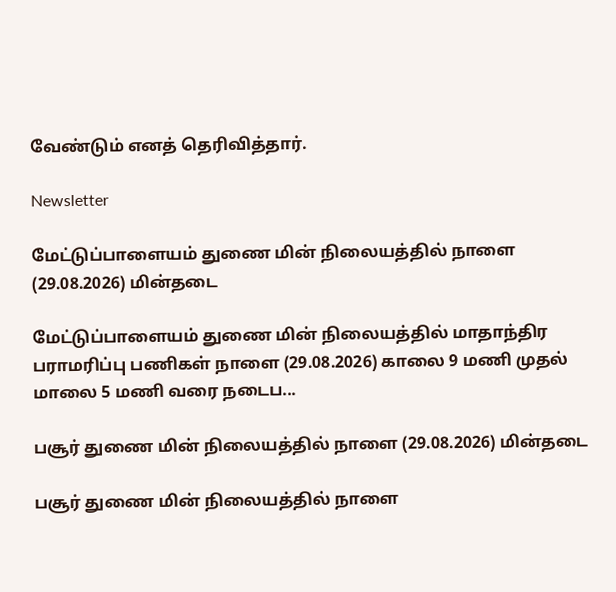வேண்டும் எனத் தெரிவித்தார்.

Newsletter

மேட்டுப்பாளையம் துணை மின் நிலையத்தில் நாளை (29.08.2026) மின்தடை

மேட்டுப்பாளையம் துணை மின் நிலையத்தில் மாதாந்திர பராமரிப்பு பணிகள் நாளை (29.08.2026) காலை 9 மணி முதல் மாலை 5 மணி வரை நடைப...

பசூர் துணை மின் நிலையத்தில் நாளை (29.08.2026) மின்தடை

பசூர் துணை மின் நிலையத்தில் நாளை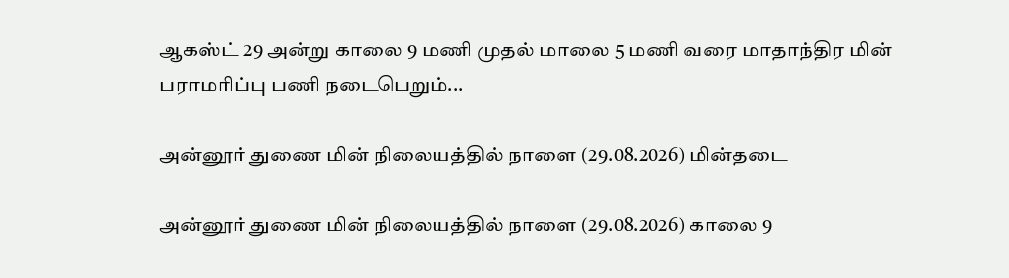ஆகஸ்ட் 29 அன்று காலை 9 மணி முதல் மாலை 5 மணி வரை மாதாந்திர மின் பராமரிப்பு பணி நடைபெறும்...

அன்னூர் துணை மின் நிலையத்தில் நாளை (29.08.2026) மின்தடை

அன்னூர் துணை மின் நிலையத்தில் நாளை (29.08.2026) காலை 9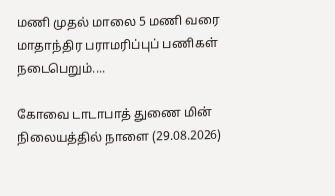மணி முதல் மாலை 5 மணி வரை மாதாந்திர பராமரிப்புப் பணிகள் நடைபெறும்....

கோவை டாடாபாத் துணை மின் நிலையத்தில் நாளை (29.08.2026)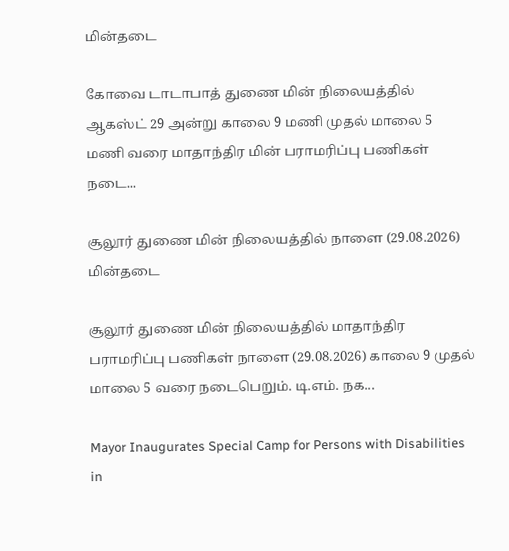மின்தடை

கோவை டாடாபாத் துணை மின் நிலையத்தில் ஆகஸ்ட் 29 அன்று காலை 9 மணி முதல் மாலை 5 மணி வரை மாதாந்திர மின் பராமரிப்பு பணிகள் நடை...

சூலூர் துணை மின் நிலையத்தில் நாளை (29.08.2026) மின்தடை

சூலூர் துணை மின் நிலையத்தில் மாதாந்திர பராமரிப்பு பணிகள் நாளை (29.08.2026) காலை 9 முதல் மாலை 5 வரை நடைபெறும். டி.எம். நக...

Mayor Inaugurates Special Camp for Persons with Disabilities in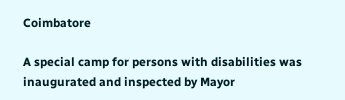Coimbatore

A special camp for persons with disabilities was inaugurated and inspected by Mayor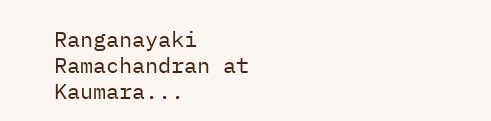Ranganayaki Ramachandran at Kaumara...